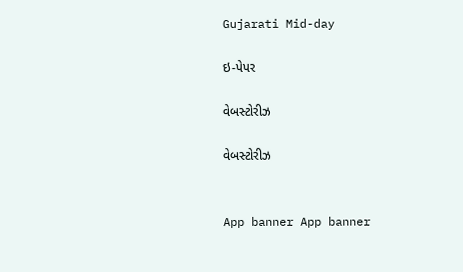Gujarati Mid-day

ઇ-પેપર

વેબસ્ટોરીઝ

વેબસ્ટોરીઝ


App banner App banner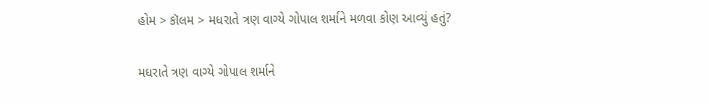હોમ > કૉલમ > મધરાતે ત્રણ વાગ્યે ગોપાલ શર્માને મળવા કોણ આવ્યું હતું?

મધરાતે ત્રણ વાગ્યે ગોપાલ શર્માને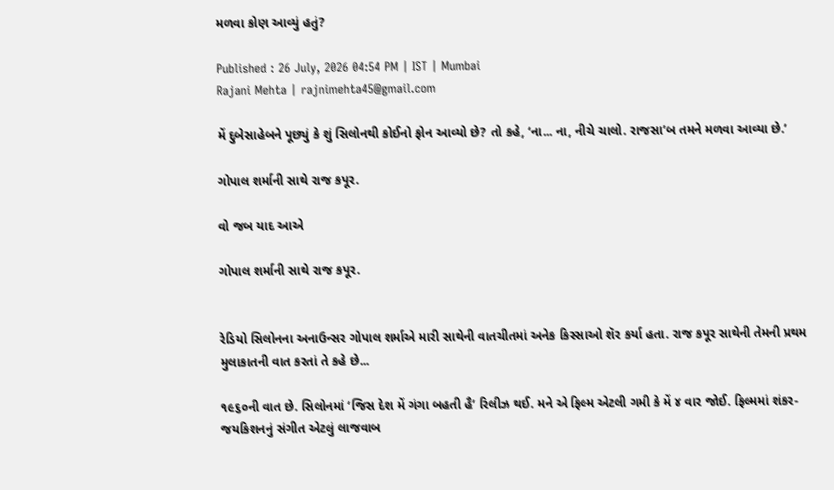મળવા કોણ આવ્યું હતું?

Published : 26 July, 2026 04:54 PM | IST | Mumbai
Rajani Mehta | rajnimehta45@gmail.com

મેં દુબેસાહેબને પૂછ્યું કે શું સિલોનથી કોઈનો ફોન આવ્યો છે? તો કહે, ‘ના... ના, નીચે ચાલો. રાજસા’બ તમને મળવા આવ્યા છે.’

ગોપાલ શર્માની સાથે રાજ કપૂર.

વો જબ યાદ આએ

ગોપાલ શર્માની સાથે રાજ કપૂર.


રેડિયો સિલોનના અનાઉન્સર ગોપાલ શર્માએ મારી સાથેની વાતચીતમાં અનેક કિસ્સાઓ શૅર કર્યા હતા. રાજ કપૂર સાથેની તેમની પ્રથમ મુલાકાતની વાત કરતાં તે કહે છે...

૧૯૬૦ની વાત છે. સિલોનમાં ‘જિસ દેશ મેં ગંગા બહતી હૈ’ રિલીઝ થઈ. મને એ ફિલ્મ એટલી ગમી કે મેં ૪ વાર જોઈ. ફિલ્મમાં શંકર-જયકિશનનું સંગીત એટલું લાજવાબ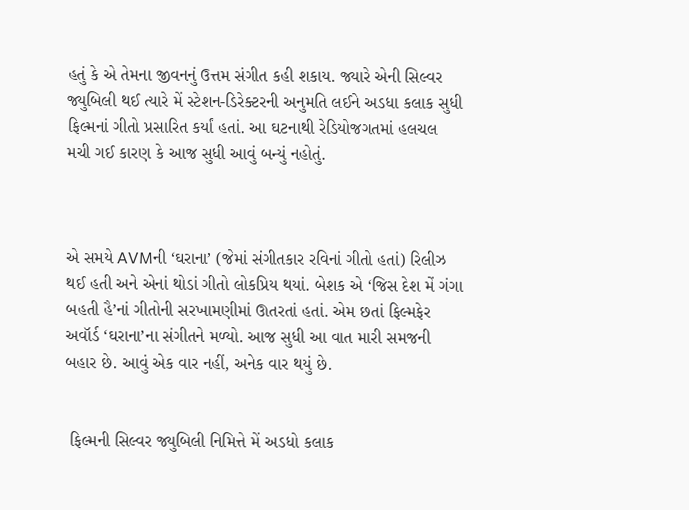હતું કે એ તેમના જીવનનું ઉત્તમ સંગીત કહી શકાય. જ્યારે એની સિલ્વર જ્યુબિલી થઈ ત્યારે મેં સ્ટેશન-ડિરેક્ટરની અનુમતિ લઈને અડધા કલાક સુધી ફિલ્મનાં ગીતો પ્રસારિત કર્યાં હતાં. આ ઘટનાથી રેડિયોજગતમાં હલચલ મચી ગઈ કારણ કે આજ સુધી આવું બન્યું નહોતું.



એ સમયે AVMની ‘ઘરાના’ (જેમાં સંગીતકાર રવિનાં ગીતો હતાં) રિલીઝ થઈ હતી અને એનાં થોડાં ગીતો લોકપ્રિય થયાં. બેશક એ ‘જિસ દેશ મેં ગંગા બહતી હૈ’નાં ગીતોની સરખામણીમાં ઊતરતાં હતાં. એમ છતાં ફિલ્મફેર અવૉર્ડ ‘ઘરાના’ના સંગીતને મળ્યો. આજ સુધી આ વાત મારી સમજની બહાર છે. આવું એક વાર નહીં, અનેક વાર થયું છે.


 ફિલ્મની સિલ્વર જ્યુબિલી નિમિત્તે મેં અડધો કલાક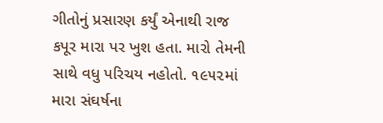ગીતોનું પ્રસારણ કર્યું એનાથી રાજ કપૂર મારા પર ખુશ હતા. મારો તેમની સાથે વધુ પરિચય નહોતો. ૧૯૫૨માં મારા સંઘર્ષના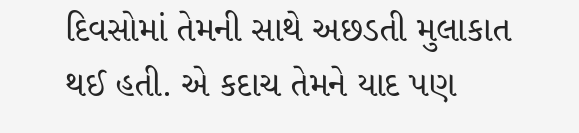દિવસોમાં તેમની સાથે અછડતી મુલાકાત થઈ હતી. એ કદાચ તેમને યાદ પણ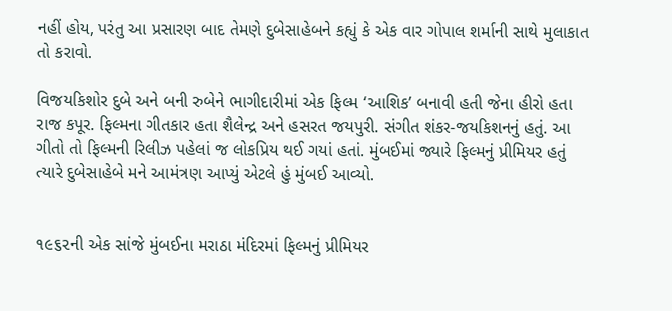નહીં હોય, પરંતુ આ પ્રસારણ બાદ તેમણે દુબેસાહેબને કહ્યું કે એક વાર ગોપાલ શર્માની સાથે મુલાકાત તો કરાવો.

વિજયકિશોર દુબે અને બની રુબેને ભાગીદારીમાં એક ફિલ્મ ‘આશિક’ બનાવી હતી જેના હીરો હતા રાજ કપૂર. ફિલ્મના ગીતકાર હતા શૈલેન્દ્ર અને હસરત જયપુરી. સંગીત શંકર-જયકિશનનું હતું. આ ગીતો તો ફિલ્મની રિલીઝ પહેલાં જ લોકપ્રિય થઈ ગયાં હતાં. મુંબઈમાં જ્યારે ફિલ્મનું પ્રીમિયર હતું ત્યારે દુબેસાહેબે મને આમંત્રણ આપ્યું એટલે હું મુંબઈ આવ્યો.


૧૯૬૨ની એક સાંજે મુંબઈના મરાઠા મંદિરમાં ફિલ્મનું પ્રીમિયર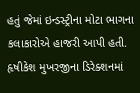હતું જેમાં ઇન્ડસ્ટ્રીના મોટા ભાગના કલાકારોએ હાજરી આપી હતી. હૃષીકેશ મુખરજીના ડિરેક્શનમાં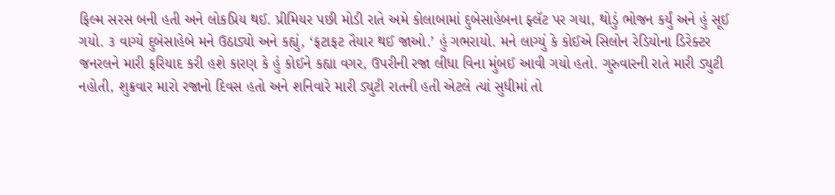ફિલ્મ સરસ બની હતી અને લોકપ્રિય થઈ. પ્રીમિયર પછી મોડી રાતે અમે કોલાબામાં દુબેસાહેબના ફ્લૅટ પર ગયા, થોડું ભોજન કર્યું અને હું સૂઈ ગયો. ૩ વાગ્યે દુબેસાહેબે મને ઉઠાડ્યો અને કહ્યું, ‘ફટાફટ તૈયાર થઈ જાઓ.’ હું ગભરાયો. મને લાગ્યું કે કોઈએ સિલોન રેડિયોના ડિરેક્ટર જનરલને મારી ફરિયાદ કરી હશે કારણ કે હું કોઈને કહ્યા વગર, ઉપરીની રજા લીધા વિના મુંબઈ આવી ગયો હતો. ગુરુવારની રાતે મારી ડ્યુટી નહોતી, શુક્રવાર મારો રજાનો દિવસ હતો અને શનિવારે મારી ડ્યુટી રાતની હતી એટલે ત્યાં સુધીમાં તો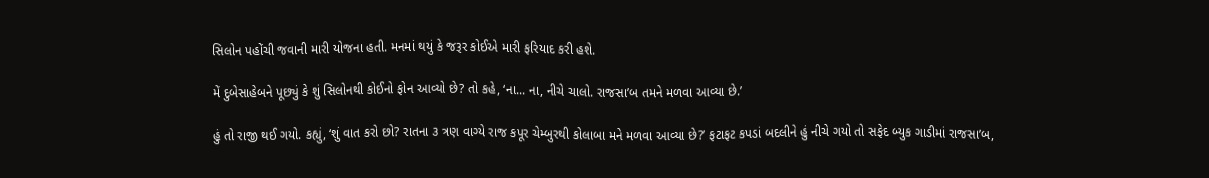સિલોન પહોંચી જવાની મારી યોજના હતી. મનમાં થયું કે જરૂર કોઈએ મારી ફરિયાદ કરી હશે.

મેં દુબેસાહેબને પૂછ્યું કે શું સિલોનથી કોઈનો ફોન આવ્યો છે? તો કહે, ‘ના... ના, નીચે ચાલો. રાજસા’બ તમને મળવા આવ્યા છે.’

હું તો રાજી થઈ ગયો. કહ્યું, ‘શું વાત કરો છો? રાતના ૩ ત્રણ વાગ્યે રાજ કપૂર ચેમ્બુરથી કોલાબા મને મળવા આવ્યા છે?’ ફટાફટ કપડાં બદલીને હું નીચે ગયો તો સફેદ બ્યુક ગાડીમાં રાજસા’બ,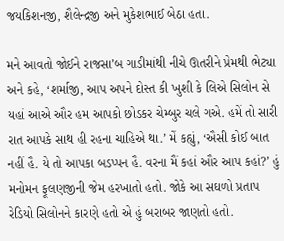જયકિશનજી, શૈલેન્દ્રજી અને મુકેશભાઈ બેઠા હતા.

મને આવતો જોઈને રાજસા’બ ગાડીમાંથી નીચે ઊતરીને પ્રેમથી ભેટ્યા અને કહે, ‘શર્માજી, આપ અપને દોસ્ત કી ખુશી કે લિએ સિલોન સે યહાં આએ ઔર હમ આપકો છોડકર ચેમ્બુર ચલે ગએ. હમેં તો સારી રાત આપકે સાથ હી રહના ચાહિએ થા.’ મેં કહ્યું, ‘ઐસી કોઈ બાત નહીં હૈ. યે તો આપકા બડપ્પન હૈ. વરના મૈં કહાં ઔર આપ કહાં?’ હું મનોમન ફૂલણજીની જેમ હરખાતો હતો. જોકે આ સઘળો પ્રતાપ રેડિયો સિલોનને કારણે હતો એ હું બરાબર જાણતો હતો.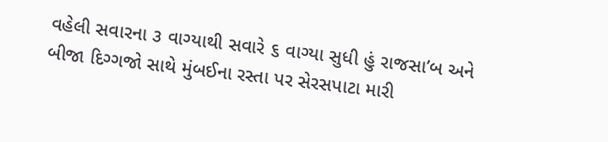વહેલી સવારના ૩ વાગ્યાથી સવારે ૬ વાગ્યા સુધી હું રાજસા’બ અને બીજા દિગ્ગજો સાથે મુંબઈના રસ્તા પર સેરસપાટા મારી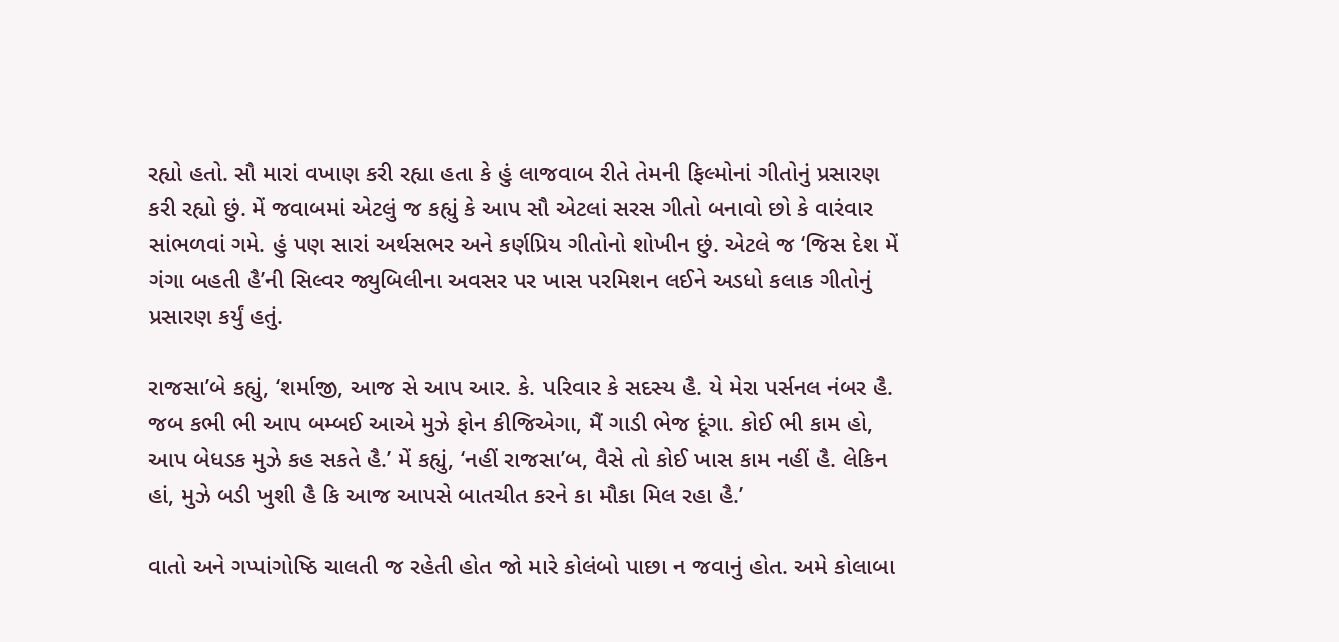રહ્યો હતો. સૌ મારાં વખાણ કરી રહ્યા હતા કે હું લાજવાબ રીતે તેમની ફિલ્મોનાં ગીતોનું પ્રસારણ કરી રહ્યો છું. મેં જવાબમાં એટલું જ કહ્યું કે આપ સૌ એટલાં સરસ ગીતો બનાવો છો કે વારંવાર સાંભળવાં ગમે. હું પણ સારાં અર્થસભર અને કર્ણપ્રિય ગીતોનો શોખીન છું. એટલે જ ‘જિસ દેશ મેં ગંગા બહતી હૈ’ની સિલ્વર જ્યુબિલીના અવસર પર ખાસ પરમિશન લઈને અડધો કલાક ગીતોનું પ્રસારણ કર્યું હતું.

રાજસા’બે કહ્યું, ‘શર્માજી, આજ સે આપ આર. કે. પરિવાર કે સદસ્ય હૈ. યે મેરા પર્સનલ નંબર હૈ. જબ કભી ભી આપ બમ્બઈ આએ મુઝે ફોન કીજિએગા, મૈં ગાડી ભેજ દૂંગા. કોઈ ભી કામ હો, આપ બેધડક મુઝે કહ સકતે હૈ.’ મેં કહ્યું, ‘નહીં રાજસા’બ, વૈસે તો કોઈ ખાસ કામ નહીં હૈ. લેકિન હાં, મુઝે બડી ખુશી હૈ કિ આજ આપસે બાતચીત કરને કા મૌકા મિલ રહા હૈ.’

વાતો અને ગપ્પાંગોષ્ઠિ ચાલતી જ રહેતી હોત જો મારે કોલંબો પાછા ન જવાનું હોત. અમે કોલાબા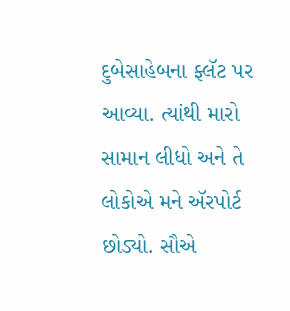દુબે‍સાહેબના ફ્લૅટ પર આવ્યા. ત્યાંથી મારો સામાન લીધો અને તે લોકોએ મને ઍરપોર્ટ છોડ્યો. સૌએ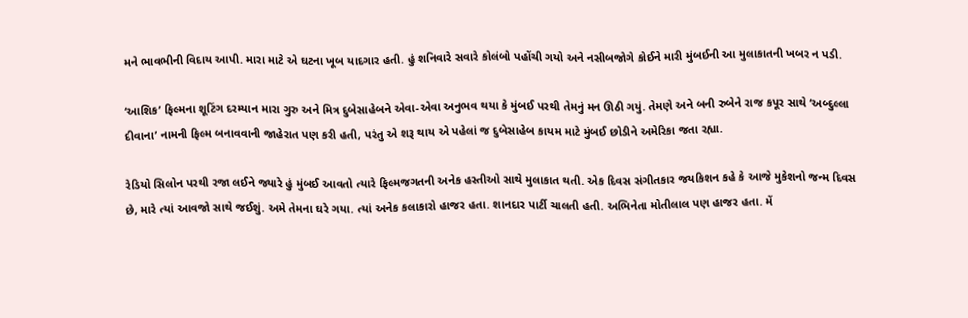મને ભાવભીની વિદાય આપી. મારા માટે એ ઘટના ખૂબ યાદગાર હતી. હું શનિવારે સવારે કોલંબો પહોંચી ગયો અને નસીબજોગે કોઈને મારી મુંબઈની આ મુલાકાતની ખબર ન પડી.

‘આશિક’ ફિલ્મના શૂટિંગ દરમ્યાન મારા ગુરુ અને મિત્ર દુબેસાહેબને એવા-એવા અનુભવ થયા કે મુંબઈ પરથી તેમનું મન ઊઠી ગયું. તેમણે અને બની રુબેને રાજ કપૂર સાથે ‘અબ્દુલ્લા દીવાના’ નામની ફિલ્મ બનાવવાની જાહેરાત પણ કરી હતી, પરંતુ એ શરૂ થાય એ પહેલાં જ દુબેસાહેબ કાયમ માટે મુંબઈ છોડીને અમેરિકા જતા રહ્યા.

રેડિયો સિલોન પરથી રજા લઈને જ્યારે હું મુંબઈ આવતો ત્યારે ફિલ્મજગતની અનેક હસ્તીઓ સાથે મુલાકાત થતી. એક દિવસ સંગીતકાર જયકિશન કહે કે આજે મુકેશનો જન્મ દિવસ છે, મારે ત્યાં આવજો સાથે જઈશું. અમે તેમના ઘરે ગયા. ત્યાં અનેક કલાકારો હાજર હતા. શાનદાર પાર્ટી ચાલતી હતી. અભિનેતા મોતીલાલ પણ હાજર હતા. મેં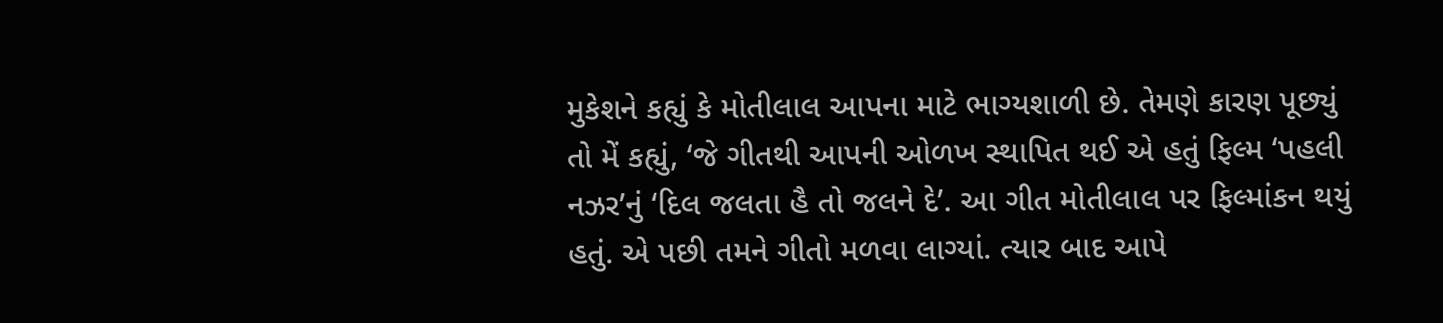મુકેશને કહ્યું કે મોતીલાલ આપના માટે ભાગ્યશાળી છે. તેમણે કારણ પૂછ્યું તો મેં કહ્યું, ‘જે ગીતથી આપની ઓળખ સ્થાપિત થઈ એ હતું ફિલ્મ ‘પહલી નઝર’નું ‘દિલ જલતા હૈ તો જલને દે’. આ ગીત મોતીલાલ પર ફિલ્માંકન થયું હતું. એ પછી તમને ગીતો મળવા લાગ્યાં. ત્યાર બાદ આપે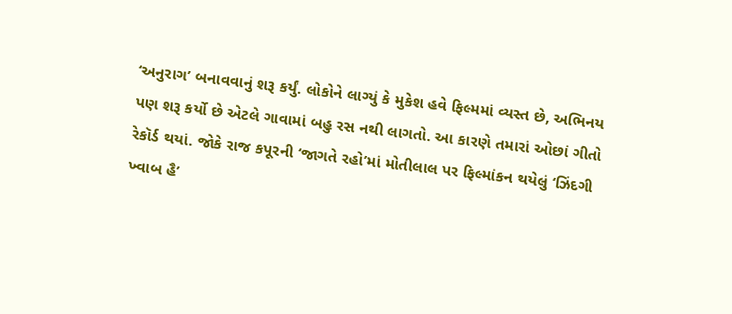‘અનુરાગ’ બનાવવાનું શરૂ કર્યું. લોકોને લાગ્યું કે મુકેશ હવે ફિલ્મમાં વ્યસ્ત છે, અભિનય પણ શરૂ કર્યો છે એટલે ગાવામાં બહુ રસ નથી લાગતો. આ કારણે તમારાં ઓછાં ગીતો રેકૉર્ડ થયાં. જોકે રાજ કપૂરની ‘જાગતે રહો’માં મોતીલાલ પર ફિલ્માંકન થયેલું ‘ઝિંદગી ખ્વાબ હૈ’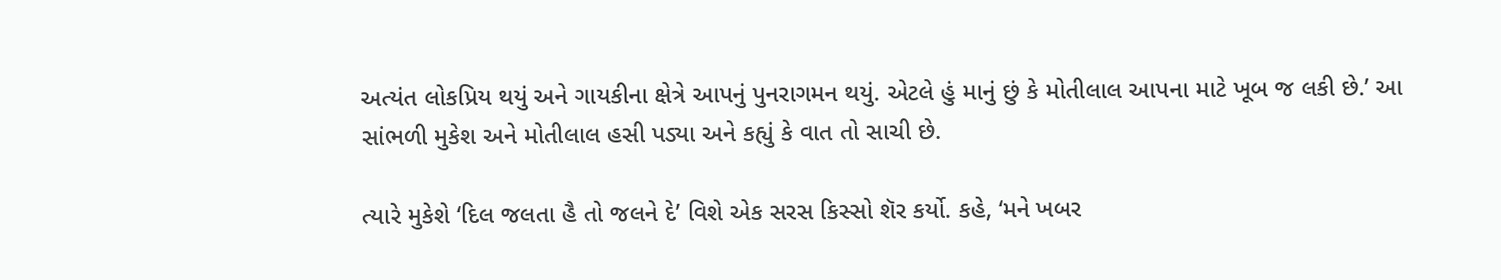અત્યંત લોકપ્રિય થયું અને ગાયકીના ક્ષેત્રે આપનું પુનરાગમન થયું. એટલે હું માનું છું કે મોતીલાલ આપના માટે ખૂબ જ લકી છે.’ આ સાંભળી મુકેશ અને મોતીલાલ હસી પડ્યા અને કહ્યું કે વાત તો સાચી છે.

ત્યારે મુકેશે ‘દિલ જલતા હૈ તો જલને દે’ વિશે એક સરસ કિસ્સો શૅર કર્યો. કહે, ‘મને ખબર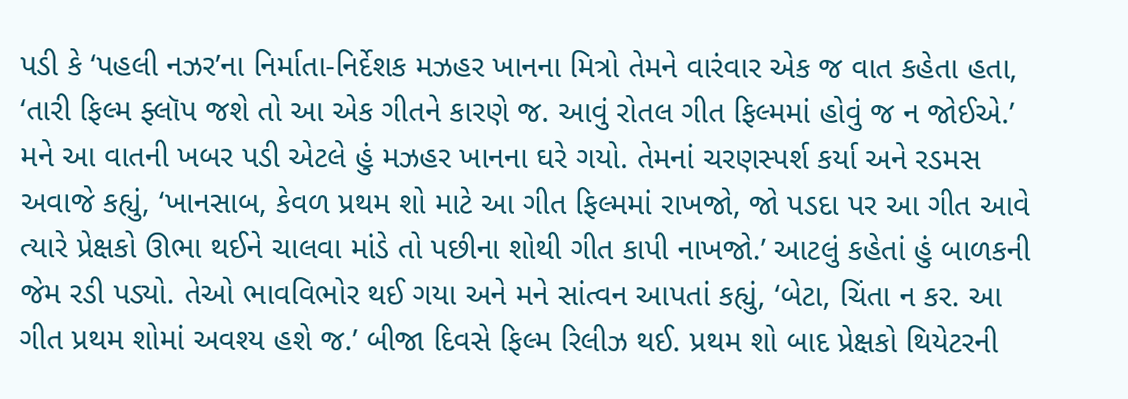પડી કે ‘પહલી નઝર’ના નિર્માતા-નિર્દેશક મઝહર ખાનના મિત્રો તેમને વારંવાર એક જ વાત કહેતા હતા, ‘તારી ફિલ્મ ફ્લૉપ જશે તો આ એક ગીતને કારણે જ. આવું રોતલ ગીત ફિલ્મમાં હોવું જ ન જોઈએ.’ મને આ વાતની ખબર પડી એટલે હું મઝહર ખાનના ઘરે ગયો. તેમનાં ચરણસ્પર્શ કર્યા અને રડમસ અવાજે કહ્યું, ‘ખાનસાબ, કેવળ પ્રથમ શો માટે આ ગીત ફિલ્મમાં રાખજો, જો પડદા પર આ ગીત આવે ત્યારે પ્રેક્ષકો ઊભા થઈને ચાલવા માંડે તો પછીના શોથી ગીત કાપી નાખજો.’ આટલું કહેતાં હું બાળકની જેમ રડી પડ્યો. તેઓ ભાવવિભોર થઈ ગયા અને મને સાંત્વન આપતાં કહ્યું, ‘બેટા, ચિંતા ન કર. આ ગીત પ્રથમ શોમાં અવશ્ય હશે જ.’ બીજા દિવસે ફિલ્મ રિલીઝ થઈ. પ્રથમ શો બાદ પ્રેક્ષકો થિયેટરની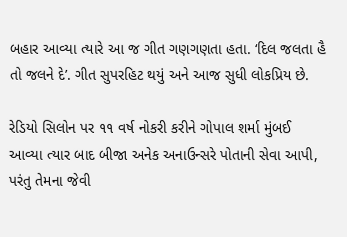બહાર આવ્યા ત્યારે આ જ ગીત ગણગણતા હતા. ‘દિલ જલતા હૈ તો જલને દે’. ગીત સુપરહિટ થયું અને આજ સુધી લોકપ્રિય છે.

રેડિયો સિલોન પર ૧૧ વર્ષ નોકરી કરીને ગોપાલ શર્મા મુંબઈ આવ્યા ત્યાર બાદ બીજા અનેક અનાઉન્સરે પોતાની સેવા આપી, પરંતુ તેમના જેવી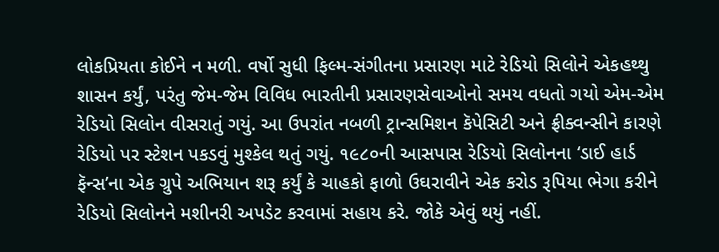લોકપ્રિયતા કોઈને ન મળી. વર્ષો સુધી ફિલ્મ-સંગીતના પ્રસારણ માટે રેડિયો સિલોને એકહથ્થુ શાસન કર્યું, પરંતુ જેમ-જેમ વિવિધ ભારતીની પ્રસારણસેવાઓનો સમય વધતો ગયો એમ-એમ રેડિયો સિલોન વીસરાતું ગયું. આ ઉપરાંત નબળી ટ્રાન્સમિશન કૅપેસિટી અને ફ્રીક્વન્સીને કારણે રેડિયો પર સ્ટેશન પકડવું મુશ્કેલ થતું ગયું. ૧૯૮૦ની આસપાસ રેડિયો સિલોનના ‘ડાઈ હાર્ડ ફૅન્સ’ના એક ગ્રુપે અભિયાન શરૂ કર્યું કે ચાહકો ફાળો ઉઘરાવીને એક કરોડ રૂપિયા ભેગા કરીને રેડિયો સિલોનને મશીનરી અપડેટ કરવામાં સહાય કરે. જોકે એવું થયું નહીં.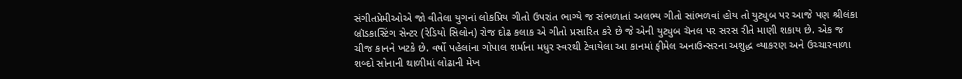સંગીતપ્રેમીઓએ જો વીતેલા યુગનાં લોકપ્રિય ગીતો ઉપરાંત ભાગ્યે જ સંભળાતાં અલભ્ય ગીતો સાંભળવાં હોય તો યુટ્યુબ પર આજે પણ શ્રીલંકા બ્રૉડકાસ્ટિંગ સેન્ટર (રેડિયો સિલોન) રોજ દોઢ કલાક એ ગીતો પ્રસારિત કરે છે જે એની યુટ્યુબ ચૅનલ પર સરસ રીતે માણી શકાય છે. એક જ ચીજ કાનને ખટકે છે. વર્ષો પહેલાંના ગોપાલ શર્માના મધુર સ્વરથી ટેવાયેલા આ કાનમાં ફીમેલ અનાઉન્સરના અશુદ્ધ વ્યાકરણ અને ઉચ્ચારવાળા શબ્દો સોનાની થાળીમાં લોઢાની મેખ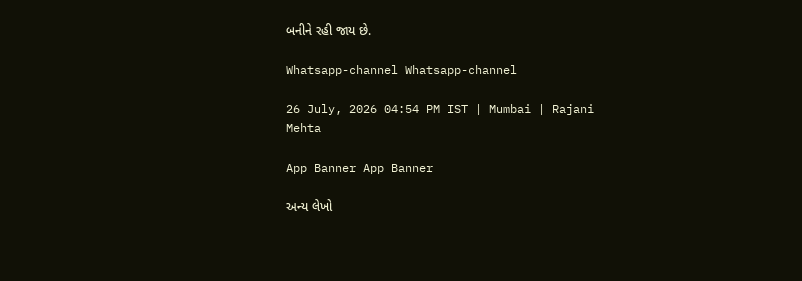બનીને રહી જાય છે.

Whatsapp-channel Whatsapp-channel

26 July, 2026 04:54 PM IST | Mumbai | Rajani Mehta

App Banner App Banner

અન્ય લેખો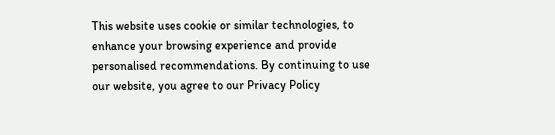This website uses cookie or similar technologies, to enhance your browsing experience and provide personalised recommendations. By continuing to use our website, you agree to our Privacy Policy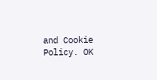and Cookie Policy. OK